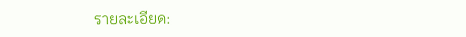รายละเอียด: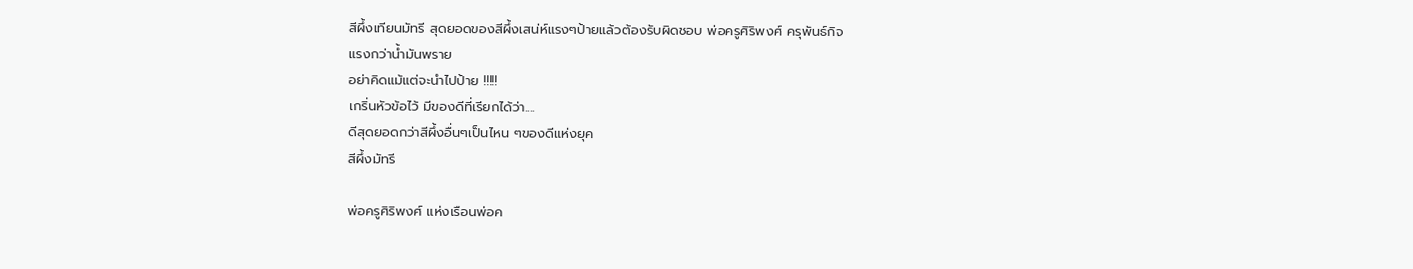สีผึ้งเทียนมัทรี สุดยอดของสีผึ้งเสน่ห์แรงๆป้ายแล้วต้องรับผิดชอบ พ่อครูศิริพงศ์ ครุพันธ์กิจ
แรงกว่าน้ำมันพราย
อย่าคิดแม้แต่จะนำไปป้าย !!!!!
เกริ่นหัวข้อไว้ มีของดีที่เรียกได้ว่า....
ดีสุดยอดกว่าสีผึ้งอื่นๆเป็นไหน ๆของดีแห่งยุค
สีผึ้งมัทรี

พ่อครูศิริพงศ์ แห่งเรือนพ่อค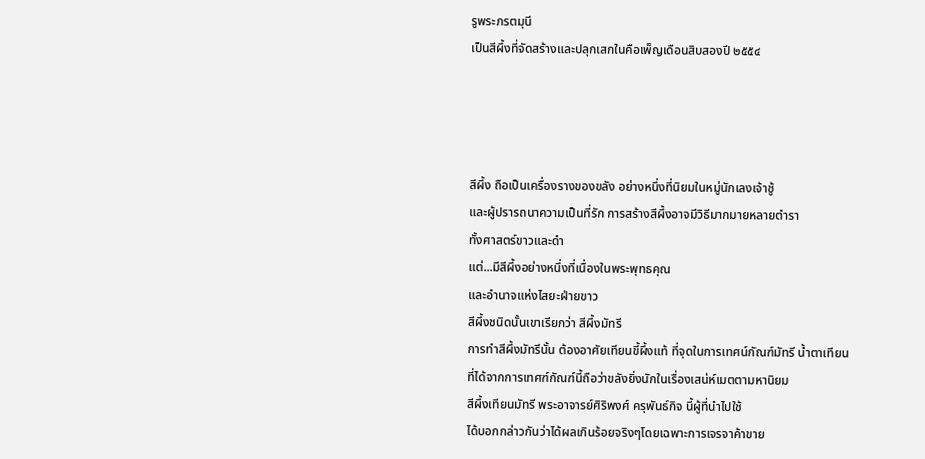รูพระภรตมุนี
เป็นสีผึ้งที่จัดสร้างและปลุกเสกในคือเพ็ญเดือนสิบสองปี ๒๕๕๔




สีผึ้ง ถือเป็นเครื่องรางของขลัง อย่างหนึ่งที่นิยมในหมู่นักเลงเจ้าชู้
และผู้ปรารถนาความเป็นที่รัก การสร้างสีผึ้งอาจมีวิธีมากมายหลายตำรา
ทั้งศาสตร์ขาวและดำ
แต่...มีสีผึ้งอย่างหนึ่งที่เนื่องในพระพุทธคุณ
และอำนาจแห่งไสยะฝ่ายขาว
สีผึ้งชนิดนั้นเขาเรียกว่า สีผึ้งมัทรี
การทำสีผึ้งมัทรีนั้น ต้องอาศัยเทียนขี้ผึ้งแท้ ที่จุดในการเทศน์กัณฑ์มัทรี น้ำตาเทียน
ที่ได้จากการเทศฑ์กัณฑ์นี้ถือว่าขลังยิ่งนักในเรื่องเสน่ห์เมตตามหานิยม
สีผึ้งเทียนมัทรี พระอาจารย์ศิริพงศ์ ครุพันธ์กิจ นี้ผู้ที่นำไปใช้
ได้บอกกล่าวกันว่าได้ผลเกินร้อยจริงๆโดยเฉพาะการเจรจาค้าขาย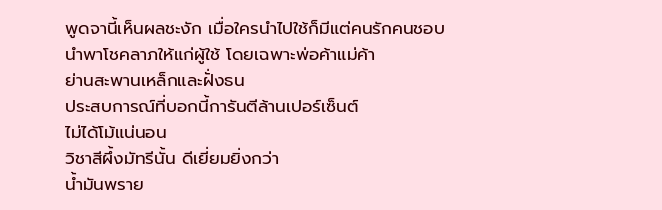พูดจานี้เห็นผลชะงัก เมื่อใครนำไปใช้ก็มีแต่คนรักคนชอบ
นำพาโชคลาภให้แก่ผู้ใช้ โดยเฉพาะพ่อค้าแม่ค้า
ย่านสะพานเหล็กและฝั่งธน
ประสบการณ์ที่บอกนี้การันตีล้านเปอร์เซ็นต์
ไม่ได้โม้แน่นอน
วิชาสีผึ้งมัทรีนั้น ดีเยี่ยมยิ่งกว่า
น้ำมันพราย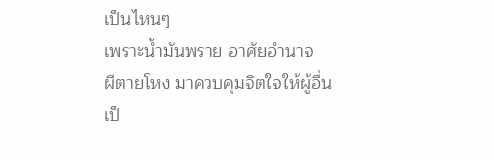เป็นไหนๆ
เพราะน้ำมันพราย อาศัยอำนาจ
ผีตายโหง มาควบคุมจิตใจให้ผู้อื่น
เป็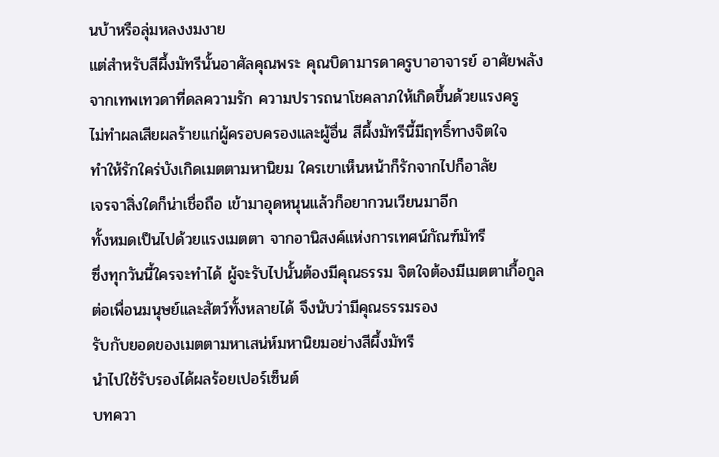นบ้าหรือลุ่มหลงงมงาย
แต่สำหรับสีผึ้งมัทรีนั้นอาศัลคุณพระ คุณบิดามารดาครูบาอาจารย์ อาศัยพลัง
จากเทพเทวดาที่ดลความรัก ความปรารถนาโชคลาภให้เกิดขึ้นด้วยแรงครู
ไม่ทำผลเสียผลร้ายแก่ผู้ครอบครองและผู้อื่น สีผึ้งมัทรีนี้มีฤทธิ์ทางจิตใจ
ทำให้รักใคร่บังเกิดเมตตามหานิยม ใครเขาเห็นหน้าก็รักจากไปก็อาลัย
เจรจาสิ่งใดก็น่าเชื่อถือ เข้ามาอุดหนุนแล้วก็อยากวนเวียนมาอีก
ทั้งหมดเป็นไปด้วยแรงเมตตา จากอานิสงค์แห่งการเทศน์กัณฑ์มัทรี
ซึ่งทุกวันนี้ใครจะทำได้ ผู้จะรับไปนั้นต้องมีคุณธรรม จิตใจต้องมีเมตตาเกื้อกูล
ต่อเพื่อนมนุษย์และสัตว์ทั้งหลายได้ จึงนับว่ามีคุณธรรมรอง
รับกับยอดของเมตตามหาเสน่ห์มหานิยมอย่างสีผึ้งมัทรี
นำไปใช้รับรองได้ผลร้อยเปอร์เซ็นต์
บทควา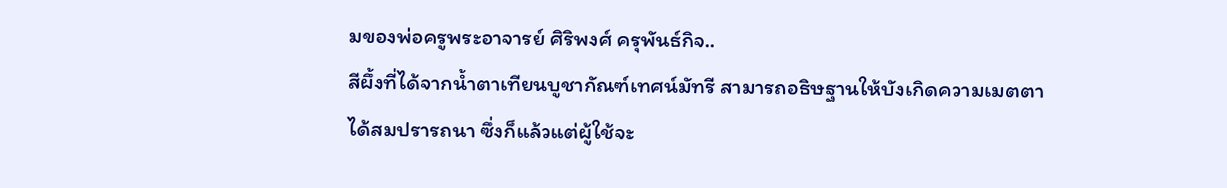มของพ่อครูพระอาจารย์ ศิริพงศ์ ครุพันธ์กิจ..
สีผึ้งที่ได้จากน้ำตาเทียนบูชากัณฑ์เทศน์มัทรี สามารถอธิษฐานให้บังเกิดความเมตตา
ได้สมปรารถนา ซึ่งก็แล้วแต่ผู้ใช้จะ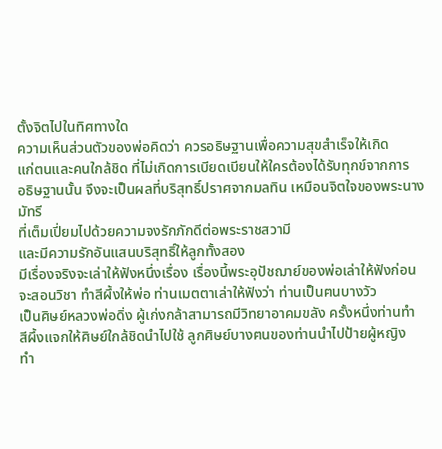ตั้งจิตไปในทิศทางใด
ความเห็นส่วนตัวของพ่อคิดว่า ควรอธิษฐานเพื่อความสุขสำเร็จให้เกิด
แก่ตนและคนใกล้ชิด ที่ไม่เกิดการเบียดเบียนให้ใครต้องได้รับทุกข์จากการ
อธิษฐานนั้น จึงจะเป็นผลที่บริสุทธิ์ปราศจากมลทิน เหมือนจิตใจของพระนางมัทรี
ที่เต็มเปี่ยมไปด้วยความจงรักภักดีต่อพระราชสวามี
และมีความรักอันแสนบริสุทธิ์ให้ลูกทั้งสอง
มีเรื่องจริงจะเล่าให้ฟังหนึ่งเรื่อง เรื่องนี้พระอุปัชฌาย์ของพ่อเล่าให้ฟังก่อน
จะสอนวิชา ทำสีผึ้งให้พ่อ ท่านเมตตาเล่าให้ฟังว่า ท่านเป็นฅนบางวัว
เป็นศิษย์หลวงพ่อดิ่ง ผู้เก่งกล้าสามารถมีวิทยาอาคมขลัง ครั้งหนึ่งท่านทำ
สีผึ้งแจกให้ศิษย์ใกล้ชิดนำไปใช้ ลูกศิษย์บางฅนของท่านนำไปป้ายผู้หญิง
ทำ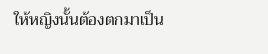ให้หญิงนั้นต้องตกมาเป็น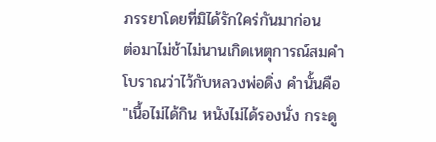ภรรยาโดยที่มิได้รักใคร่กันมาก่อน
ต่อมาไม่ช้าไม่นานเกิดเหตุการณ์สมคำโบราณว่าไว้กับหลวงพ่อดิ่ง คำนั้นคือ
"เนื้อไม่ได้กิน หนังไม่ได้รองนั่ง กระดู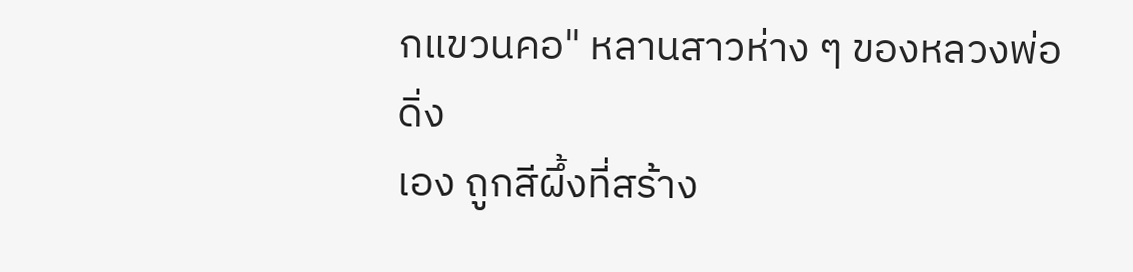กแขวนคอ" หลานสาวห่าง ๆ ของหลวงพ่อดิ่ง
เอง ถูกสีผึ้งที่สร้าง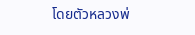โดยตัวหลวงพ่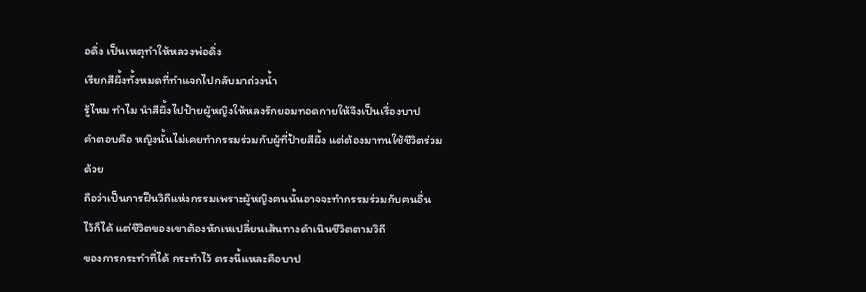อดิ่ง เป็นเหตุทำให้หลวงพ่อดิ่ง
เรียกสีผึ้งทั้งหมดที่ทำแจกไปกลับมาถ่วงน้ำ
รู้ไหม ทำไม นำสีผึ้งไปป้ายผู้หญิงให้หลงรักยอมทอดกายให้จึงเป็นเรื่องบาป
คำตอบคือ หญิงนั้นไม่เคยทำกรรมร่วมกับผู้ที่ป้ายสีผึ้ง แต่ต้องมาทนใช้ชีวิตร่วมด้วย
ถือว่าเป็นการฝืนวิถีแห่งกรรมเพราะผู้หญิงฅนนั้นอาจจะทำกรรมร่วมกับฅนอื่น
ไว้ก็ได้ แต่ชีวิตของเขาต้องหักเหเปลี่ยนเส้นทางดำเนินชีวิตตามวิถี
ของการกระทำที่ได้ กระทำไว้ ตรงนี้แหละคือบาป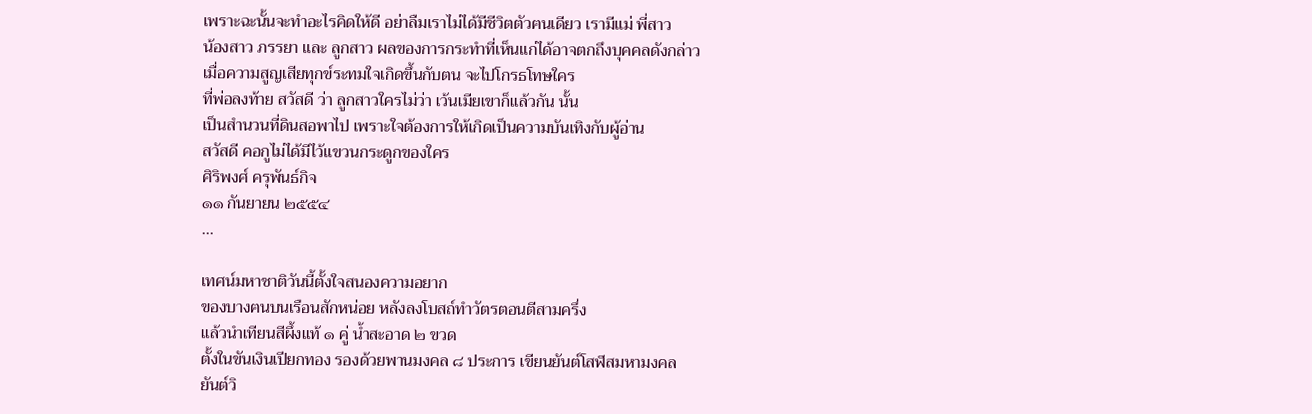เพราะฉะนั้นจะทำอะไรคิดให้ดี อย่าลืมเราไม่ได้มีชีวิตตัวฅนเดียว เรามีแม่ พี่สาว
น้องสาว ภรรยา และ ลูกสาว ผลของการกระทำที่เห็นแก่ได้อาจตกถึงบุคคลดังกล่าว
เมื่อความสูญเสียทุกข์ระทมใจเกิดขึ้นกับตน จะไปโกรธโทษใคร
ที่พ่อลงท้าย สวัสดี ว่า ลูกสาวใครไม่ว่า เว้นเมียเขาก็แล้วกัน นั้น
เป็นสำนวนที่ดินสอพาไป เพราะใจต้องการให้เกิดเป็นความบันเทิงกับผู้อ่าน
สวัสดี คอกูไม่ได้มีไว้แขวนกระดูกของใคร
ศิริพงศ์ ครุพันธ์กิจ
๑๑ กันยายน ๒๕๕๔
...

เทศน์มหาชาติวันนี้ตั้งใจสนองความอยาก
ของบางฅนบนเรือนสักหน่อย หลังลงโบสถ์ทำวัตรตอนตีสามครึ่ง
แล้วนำเทียนสีผึ้งแท้ ๑ คู่ น้ำสะอาด ๒ ขวด
ตั้งในขันเงินเปียกทอง รองด้วยพานมงคล ๘ ประการ เขียนยันต์โสฬสมหามงคล
ยันต์วิ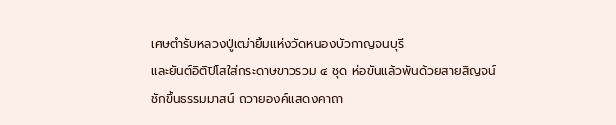เศษตำรับหลวงปู่เฒ่ายิ้มแห่งวัดหนองบัวกาญจนบุรี
และยันต์อิติปิโสใส่กระดาษขาวรวม ๔ ชุด ห่อขันแล้วพันด้วยสายสิญจน์
ชักขึ้นธรรมมาสน์ ถวายองค์แสดงคาถา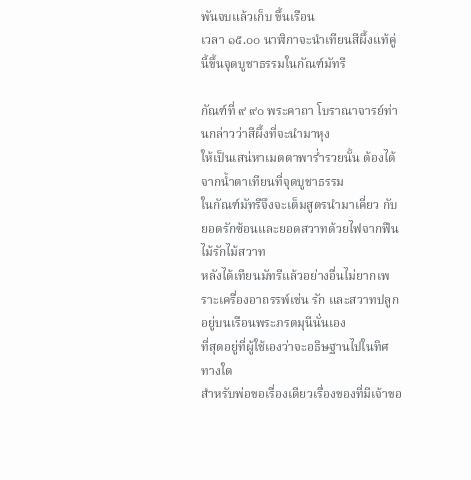พันจบแล้วเก็บ ขึ้นเรือน
เวลา ๑๕.๐๐ นาฬิกาจะนำเทียนสีผึ้งแท้คู่นี้ขึ้นจุดบูชาธรรมในกัณฑ์มัทรี

กัณฑ์ที่ ๙ ๙๐ พระคาถา โบราณาจารย์ท่านกล่าวว่าสีผึ้งที่จะนำมาหุง
ให้เป็นเสน่หาเมตตาพาร่ำรวยนั้น ต้องได้จากน้ำตาเทียนที่จุดบูชาธรรม
ในกัณฑ์มัทรีจึงจะเต็มสูตรนำมาเคี่ยว กับยอดรักซ้อนและยอดสวาทด้วยไฟจากฟืนไม้รักไม้สวาท
หลังได้เทียนมัทรีแล้วอย่างอื่นไม่ยากเพราะเครื่องอาถรรพ์เช่น รัก และสวาทปลูกอยู่บนเรือนพระภรตมุนีนั่นเอง
ที่สุดอยู่ที่ผู้ใช้เองว่าจะอธิษฐานไปในทิศทางใด
สำหรับพ่อขอเรื่องเดียวเรื่องของที่มีเจ้าขอ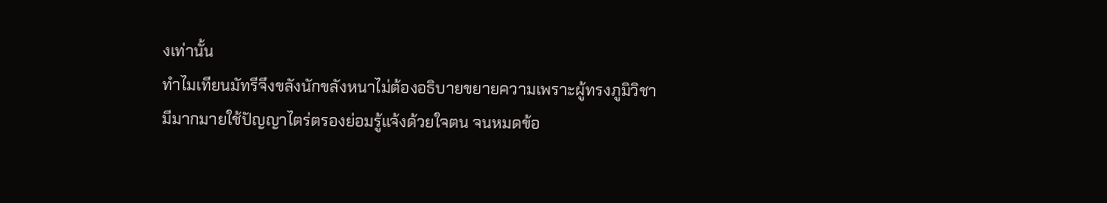งเท่านั้น
ทำไมเทียนมัทรีจึงขลังนักขลังหนาไม่ต้องอธิบายขยายความเพราะผู้ทรงภูมิวิชา
มีมากมายใช้ปัญญาไตร่ตรองย่อมรู้แจ้งด้วยใจตน จนหมดข้อ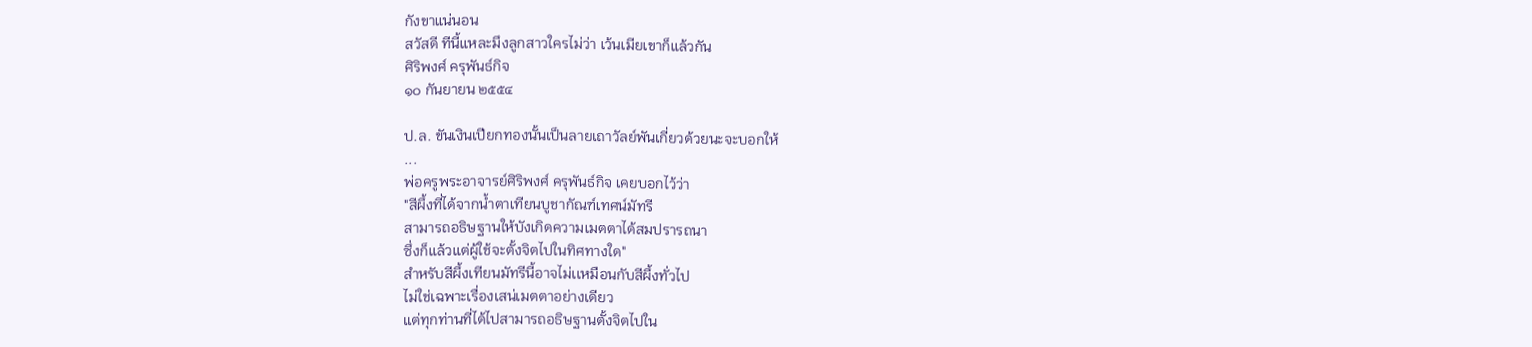กังขาแน่นอน
สวัสดี ทีนี้แหละมึงลูกสาวใครไม่ว่า เว้นเมียเขาก็แล้วกัน
ศิริพงศ์ ครุพันธ์กิจ
๑๐ กันยายน ๒๕๕๔

ป.ล. ขันเงินเปียกทองนั้นเป็นลายเถาวัลย์พันเกี่ยวด้วยนะจะบอกให้
...
พ่อครูพระอาจารย์ศิริพงศ์ ครุพันธ์กิจ เคยบอกไว้ว่า
"สีผึ้งที่ได้จากน้ำตาเทียนบูชากัณฑ์เทศน์มัทรี
สามารถอธิษฐานให้บังเกิดความเมตตาได้สมปรารถนา
ซึ่งก็แล้วแต่ผู้ใช้จะตั้งจิตไปในทิศทางใด"
สำหรับสีผึ้งเทียนมัทรีนี้อาจไม่เเหมือนกับสีผึ้งทั่วไป
ไม่ใช่เฉพาะเรื่องเสน่เมตตาอย่างเดียว
แต่ทุกท่านที่ได้ไปสามารถอธิษฐานตั้งจิตไปใน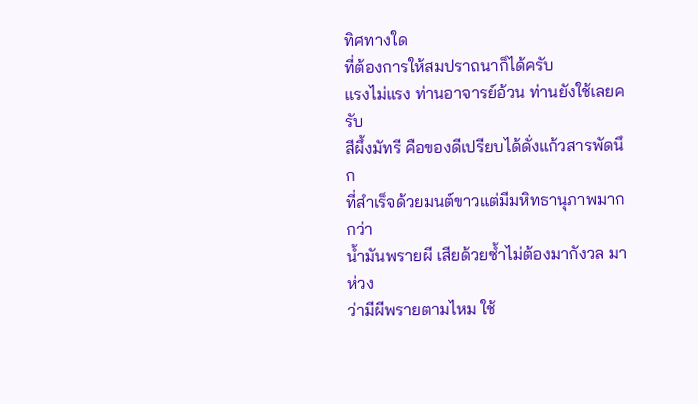ทิศทางใด
ที่ต้องการให้สมปราถนาก็ได้ครับ
แรงไม่แรง ท่านอาจารย์อ้วน ท่านยังใช้เลยครับ
สีผึ้งมัทรี คือของดีเปรียบได้ดั่งแก้วสารพัดนึก
ที่สำเร็จด้วยมนต์ขาวแต่มีมหิทธานุภาพมากกว่า
น้ำมันพรายผี เสียด้วยซ้ำไม่ต้องมากังวล มาห่วง
ว่ามีผีพรายตามไหม ใช้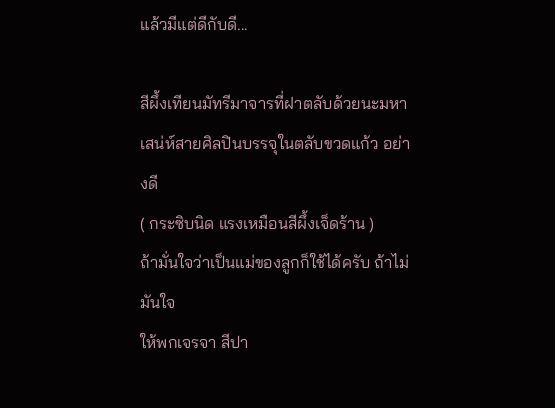แล้วมีแต่ดีกับดี...

สีผึ้งเทียนมัทรีมาจารที่ฝาตลับด้วยนะมหาเสน่ห์สายศิลปินบรรจุในตลับขวดแก้ว อย่างดี
( กระซิบนิด แรงเหมือนสีผึ้งเจ็ดร้าน )
ถ้ามั่นใจว่าเป็นแม่ของลูกก็ใช้ได้ครับ ถ้าไม่มันใจ
ให้พกเจรจา สีปา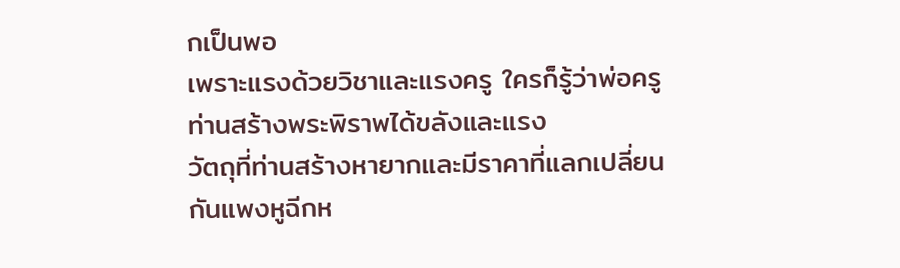กเป็นพอ
เพราะแรงด้วยวิชาและแรงครู ใครก็รู้ว่าพ่อครู
ท่านสร้างพระพิราพได้ขลังและแรง
วัตถุที่ท่านสร้างหายากและมีราคาที่แลกเปลี่ยน
กันแพงหูฉีกห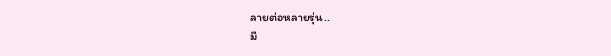ลายต่อหลายรุ่น..
มี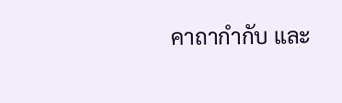คาถากำกับ และ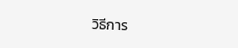วิธีการ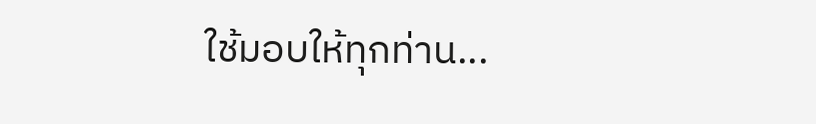ใช้มอบให้ทุกท่าน...